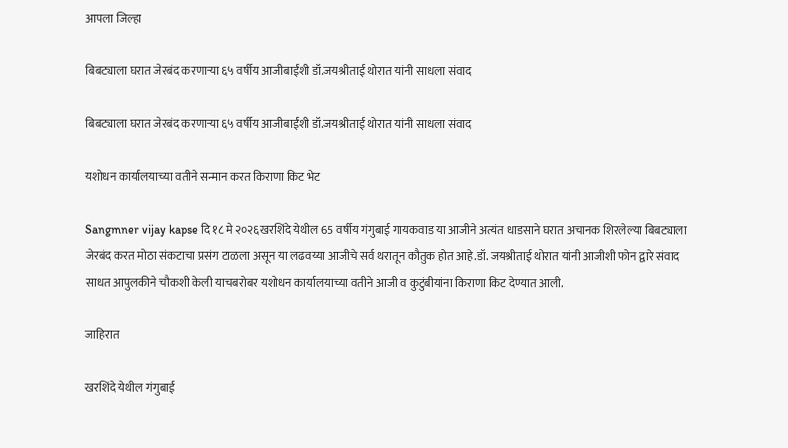आपला जिल्हा

बिबट्याला घरात जेरबंद करणाऱ्या ६५ वर्षीय आजीबाईंशी डॉ.जयश्रीताई थोरात यांनी साधला संवाद

बिबट्याला घरात जेरबंद करणाऱ्या ६५ वर्षीय आजीबाईंशी डॉ.जयश्रीताई थोरात यांनी साधला संवाद

यशोधन कार्यालयाच्या वतीने सन्मान करत किराणा किट भेट

Sangmner vijay kapse दि १८ मे २०२६खरशिंदे येथील 65 वर्षीय गंगुबाई गायकवाड या आजीने अत्यंत धाडसाने घरात अचानक शिरलेल्या बिबट्याला जेरबंद करत मोठा संकटाचा प्रसंग टाळला असून या लढवय्या आजीचे सर्व थरातून कौतुक होत आहे.डॉ. जयश्रीताई थोरात यांनी आजीशी फोन द्वारे संवाद साधत आपुलकीने चौकशी केली याचबरोबर यशोधन कार्यालयाच्या वतीने आजी व कुटुंबीयांना किराणा किट देण्यात आली.

जाहिरात

खरशिंदे येथील गंगुबाई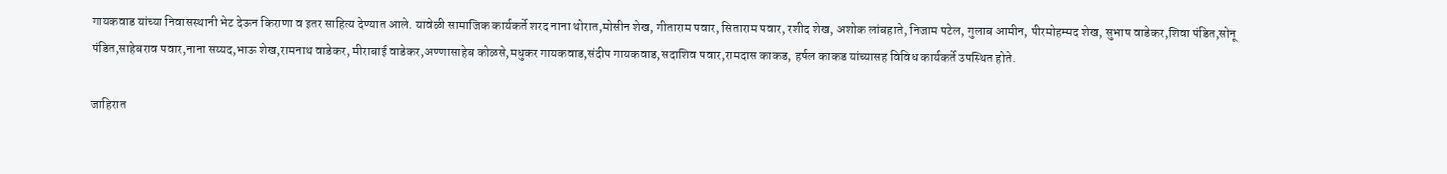गायकवाड यांच्या निवासस्थानी भेट देऊन किराणा व इतर साहित्य देण्यात आले. यावेळी सामाजिक कार्यकर्ते शरद नाना थोरात,मोसीन शेख, गीताराम पवार, सिताराम पवार, रशीद शेख, अशोक लांबहाते, निजाम पटेल, गुलाब आमीन, पीरमोहम्मद शेख, सुभाष वाडेकर,शिवा पंडित,सोनू पंडित,साहेबराव पवार,नाना सय्यद,भाऊ शेख,रामनाथ वाडेकर, मीराबाई वाडेकर,अण्णासाहेब कोळसे,मधुकर गायकवाड,संदीप गायकवाड,सदाशिव पवार,रामदास काकड, हर्षल काकड यांच्यासह विविध कार्यकर्ते उपस्थित होते.

जाहिरात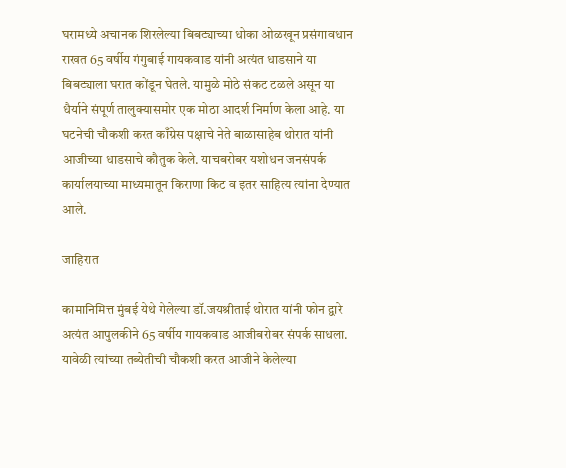घरामध्ये अचानक शिरलेल्या बिबट्याच्या धोका ओळखून प्रसंगावधान राखत 65 वर्षीय गंगुबाई गायकवाड यांनी अत्यंत धाडसाने या बिबट्याला घरात कोंडून घेतले. यामुळे मोठे संकट टळले असून या धैर्याने संपूर्ण तालुक्यासमोर एक मोठा आदर्श निर्माण केला आहे. या घटनेची चौकशी करत काँग्रेस पक्षाचे नेते बाळासाहेब थोरात यांनी आजीच्या धाडसाचे कौतुक केले. याचबरोबर यशोधन जनसंपर्क कार्यालयाच्या माध्यमातून किराणा किट व इतर साहित्य त्यांना देण्यात आले.

जाहिरात

कामानिमित्त मुंबई येथे गेलेल्या डॉ.जयश्रीताई थोरात यांनी फोन द्वारे अत्यंत आपुलकीने 65 वर्षीय गायकवाड आजीबरोबर संपर्क साधला. यावेळी त्यांच्या तब्येतीची चौकशी करत आजीने केलेल्या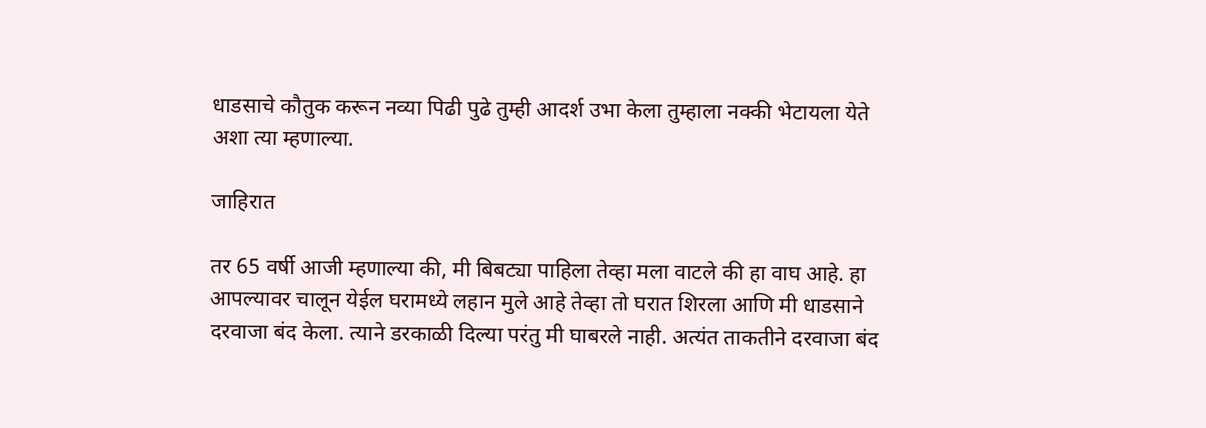धाडसाचे कौतुक करून नव्या पिढी पुढे तुम्ही आदर्श उभा केला तुम्हाला नक्की भेटायला येते अशा त्या म्हणाल्या.

जाहिरात

तर 65 वर्षी आजी म्हणाल्या की, मी बिबट्या पाहिला तेव्हा मला वाटले की हा वाघ आहे. हा आपल्यावर चालून येईल घरामध्ये लहान मुले आहे तेव्हा तो घरात शिरला आणि मी धाडसाने दरवाजा बंद केला. त्याने डरकाळी दिल्या परंतु मी घाबरले नाही. अत्यंत ताकतीने दरवाजा बंद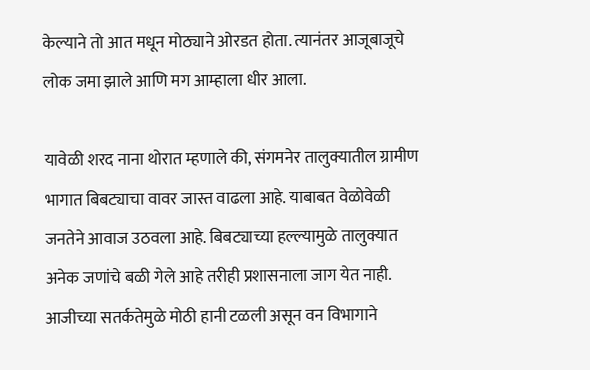केल्याने तो आत मधून मोठ्याने ओरडत होता. त्यानंतर आजूबाजूचे लोक जमा झाले आणि मग आम्हाला धीर आला.

यावेळी शरद नाना थोरात म्हणाले की, संगमनेर तालुक्यातील ग्रामीण भागात बिबट्याचा वावर जास्त वाढला आहे. याबाबत वेळोवेळी जनतेने आवाज उठवला आहे. बिबट्याच्या हल्ल्यामुळे तालुक्यात अनेक जणांचे बळी गेले आहे तरीही प्रशासनाला जाग येत नाही. आजीच्या सतर्कतेमुळे मोठी हानी टळली असून वन विभागाने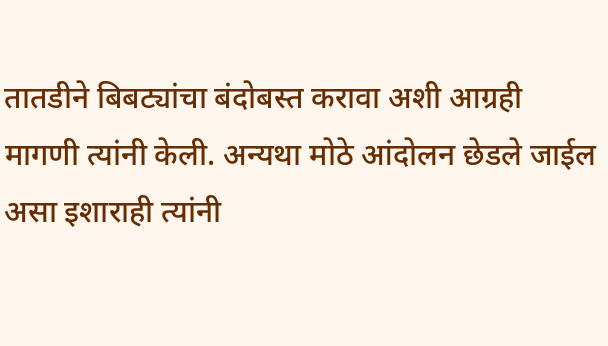तातडीने बिबट्यांचा बंदोबस्त करावा अशी आग्रही मागणी त्यांनी केली. अन्यथा मोठे आंदोलन छेडले जाईल असा इशाराही त्यांनी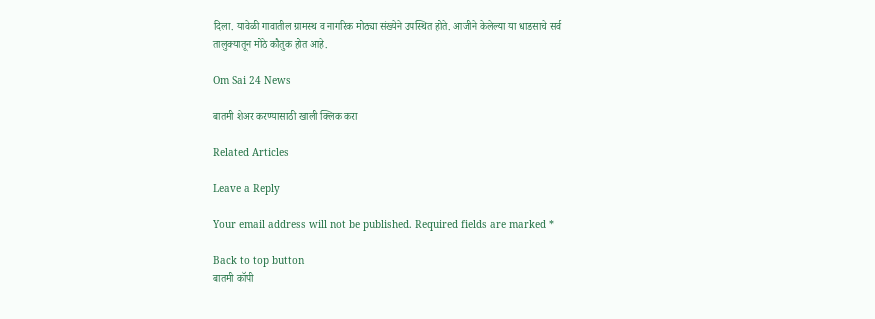दिला. यावेळी गावातील ग्रामस्थ व नागरिक मोठ्या संख्येने उपस्थित होते. आजीने केलेल्या या धाडसाचे सर्व तालुक्यातून मोठे कौतुक होत आहे.

Om Sai 24 News

बातमी शेअर करण्यासाठी खाली क्लिक करा

Related Articles

Leave a Reply

Your email address will not be published. Required fields are marked *

Back to top button
बातमी कॉपी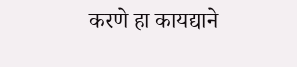करणे हा कायद्याने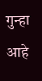गुन्हा आहे